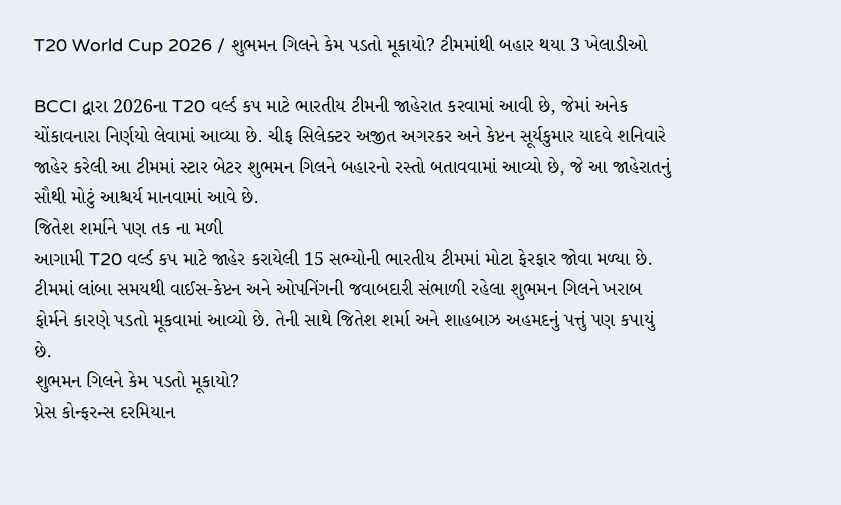T20 World Cup 2026 / શુભમન ગિલને કેમ પડતો મૂકાયો? ટીમમાંથી બહાર થયા 3 ખેલાડીઓ

BCCI દ્વારા 2026ના T20 વર્લ્ડ કપ માટે ભારતીય ટીમની જાહેરાત કરવામાં આવી છે, જેમાં અનેક ચોંકાવનારા નિર્ણયો લેવામાં આવ્યા છે. ચીફ સિલેક્ટર અજીત અગરકર અને કેપ્ટન સૂર્યકુમાર યાદવે શનિવારે જાહેર કરેલી આ ટીમમાં સ્ટાર બેટર શુભમન ગિલને બહારનો રસ્તો બતાવવામાં આવ્યો છે, જે આ જાહેરાતનું સૌથી મોટું આશ્ચર્ય માનવામાં આવે છે.
જિતેશ શર્માને પણ તક ના મળી
આગામી T20 વર્લ્ડ કપ માટે જાહેર કરાયેલી 15 સભ્યોની ભારતીય ટીમમાં મોટા ફેરફાર જોવા મળ્યા છે. ટીમમાં લાંબા સમયથી વાઈસ-કેપ્ટન અને ઓપનિંગની જવાબદારી સંભાળી રહેલા શુભમન ગિલને ખરાબ ફોર્મને કારણે પડતો મૂકવામાં આવ્યો છે. તેની સાથે જિતેશ શર્મા અને શાહબાઝ અહમદનું પત્તું પણ કપાયું છે.
શુભમન ગિલને કેમ પડતો મૂકાયો?
પ્રેસ કોન્ફરન્સ દરમિયાન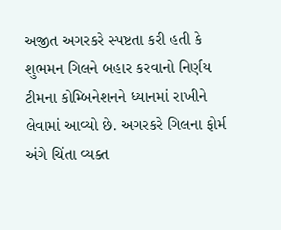અજીત અગરકરે સ્પષ્ટતા કરી હતી કે શુભમન ગિલને બહાર કરવાનો નિર્ણય ટીમના કોમ્બિનેશનને ધ્યાનમાં રાખીને લેવામાં આવ્યો છે. અગરકરે ગિલના ફોર્મ અંગે ચિંતા વ્યક્ત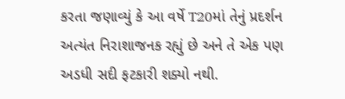કરતા જણાવ્યું કે આ વર્ષે T20માં તેનું પ્રદર્શન અત્યંત નિરાશાજનક રહ્યું છે અને તે એક પણ અડધી સદી ફટકારી શક્યો નથી.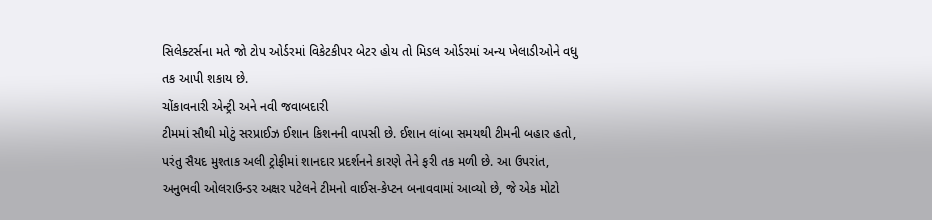સિલેક્ટર્સના મતે જો ટોપ ઓર્ડરમાં વિકેટકીપર બેટર હોય તો મિડલ ઓર્ડરમાં અન્ય ખેલાડીઓને વધુ તક આપી શકાય છે.
ચોંકાવનારી એન્ટ્રી અને નવી જવાબદારી
ટીમમાં સૌથી મોટું સરપ્રાઈઝ ઈશાન કિશનની વાપસી છે. ઈશાન લાંબા સમયથી ટીમની બહાર હતો, પરંતુ સૈયદ મુશ્તાક અલી ટ્રોફીમાં શાનદાર પ્રદર્શનને કારણે તેને ફરી તક મળી છે. આ ઉપરાંત, અનુભવી ઓલરાઉન્ડર અક્ષર પટેલને ટીમનો વાઈસ-કેપ્ટન બનાવવામાં આવ્યો છે, જે એક મોટો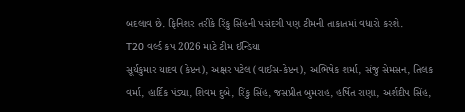બદલાવ છે. ફિનિશર તરીકે રિંકુ સિંહની પસંદગી પણ ટીમની તાકાતમાં વધારો કરશે.
T20 વર્લ્ડ કપ 2026 માટે ટીમ ઈન્ડિયા
સૂર્યકુમાર યાદવ (કેપ્ટન), અક્ષર પટેલ (વાઈસ-કેપ્ટન), અભિષેક શર્મા, સંજુ સેમસન, તિલક વર્મા, હાર્દિક પંડ્યા, શિવમ દુબે, રિંકુ સિંહ, જસપ્રીત બુમરાહ, હર્ષિત રાણા, અર્શદીપ સિંહ,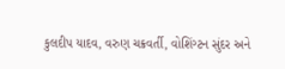કુલદીપ યાદવ, વરુણ ચક્રવર્તી, વોશિંગ્ટન સુંદર અને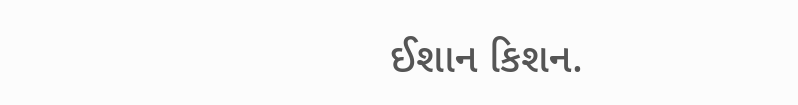ઈશાન કિશન.